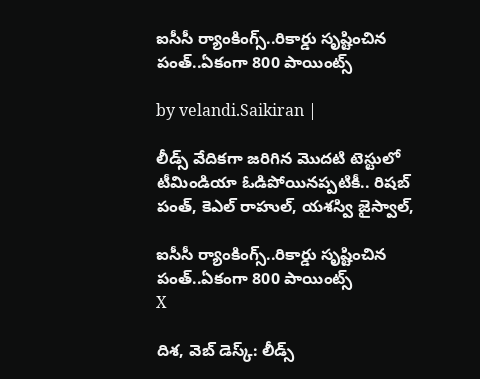ఐసీసీ ర్యాంకింగ్స్..రికార్డు సృష్టించిన పంత్..ఏకంగా 800 పాయింట్స్

by velandi.Saikiran |

లీడ్స్ వేదికగా జరిగిన మొదటి టెస్టులో టీమిండియా ఓడిపోయినప్పటికీ.. రిషబ్ పంత్, కెఎల్ రాహుల్, యశస్వి జైస్వాల్,

ఐసీసీ ర్యాంకింగ్స్..రికార్డు సృష్టించిన పంత్..ఏకంగా 800 పాయింట్స్
X

దిశ, వెబ్ డెస్క్: లీడ్స్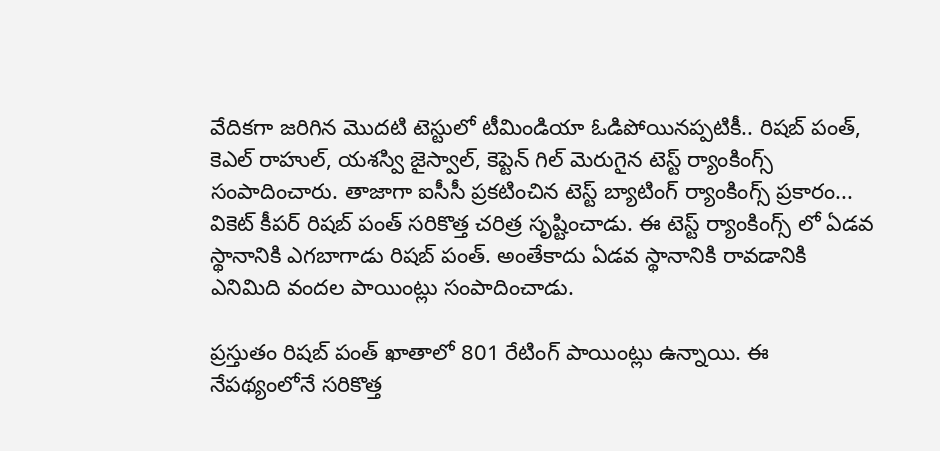వేదికగా జరిగిన మొదటి టెస్టులో టీమిండియా ఓడిపోయినప్పటికీ.. రిషబ్ పంత్, కెఎల్ రాహుల్, యశస్వి జైస్వాల్, కెప్టెన్ గిల్ మెరుగైన టెస్ట్ ర్యాంకింగ్స్ సంపాదించారు. తాజాగా ఐసీసీ ప్రకటించిన టెస్ట్ బ్యాటింగ్ ర్యాంకింగ్స్ ప్రకారం... వికెట్ కీపర్ రిషబ్ పంత్ సరికొత్త చరిత్ర సృష్టించాడు. ఈ టెస్ట్ ర్యాంకింగ్స్ లో ఏడవ స్థానానికి ఎగబాగాడు రిషబ్ పంత్. అంతేకాదు ఏడవ స్థానానికి రావడానికి ఎనిమిది వందల పాయింట్లు సంపాదించాడు.

ప్రస్తుతం రిషబ్ పంత్ ఖాతాలో 801 రేటింగ్ పాయింట్లు ఉన్నాయి. ఈ నేపథ్యంలోనే సరికొత్త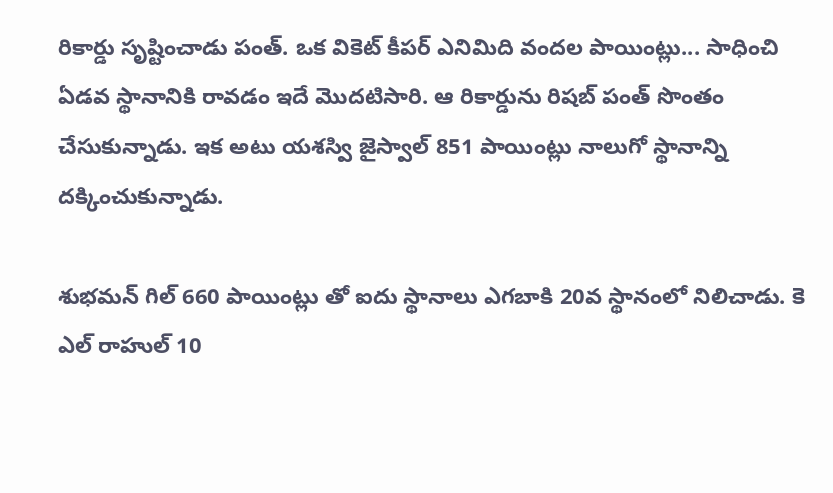రికార్డు సృష్టించాడు పంత్. ఒక వికెట్ కీపర్ ఎనిమిది వందల పాయింట్లు... సాధించి ఏడవ స్థానానికి రావడం ఇదే మొదటిసారి. ఆ రికార్డును రిషబ్ పంత్ సొంతం చేసుకున్నాడు. ఇక అటు యశస్వి జైస్వాల్ 851 పాయింట్లు నాలుగో స్థానాన్ని దక్కించుకున్నాడు.

శుభమన్ గిల్ 660 పాయింట్లు తో ఐదు స్థానాలు ఎగబాకి 20వ స్థానంలో నిలిచాడు. కె ఎల్ రాహుల్ 10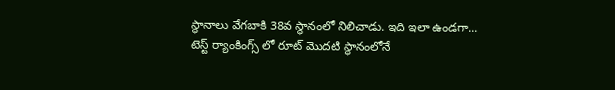స్థానాలు వేగబాకి 38వ స్థానంలో నిలిచాడు. ఇది ఇలా ఉండగా... టెస్ట్ ర్యాంకింగ్స్ లో రూట్ మొదటి స్థానంలోనే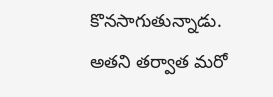కొనసాగుతున్నాడు. అతని తర్వాత మరో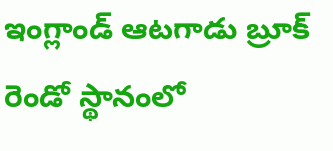ఇంగ్లాండ్ ఆటగాడు బ్రూక్ రెండో స్థానంలో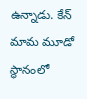ఉన్నాడు. కేన్ మామ మూడో స్థానంలో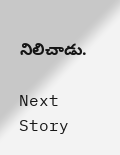నిలిచాడు.

Next Story